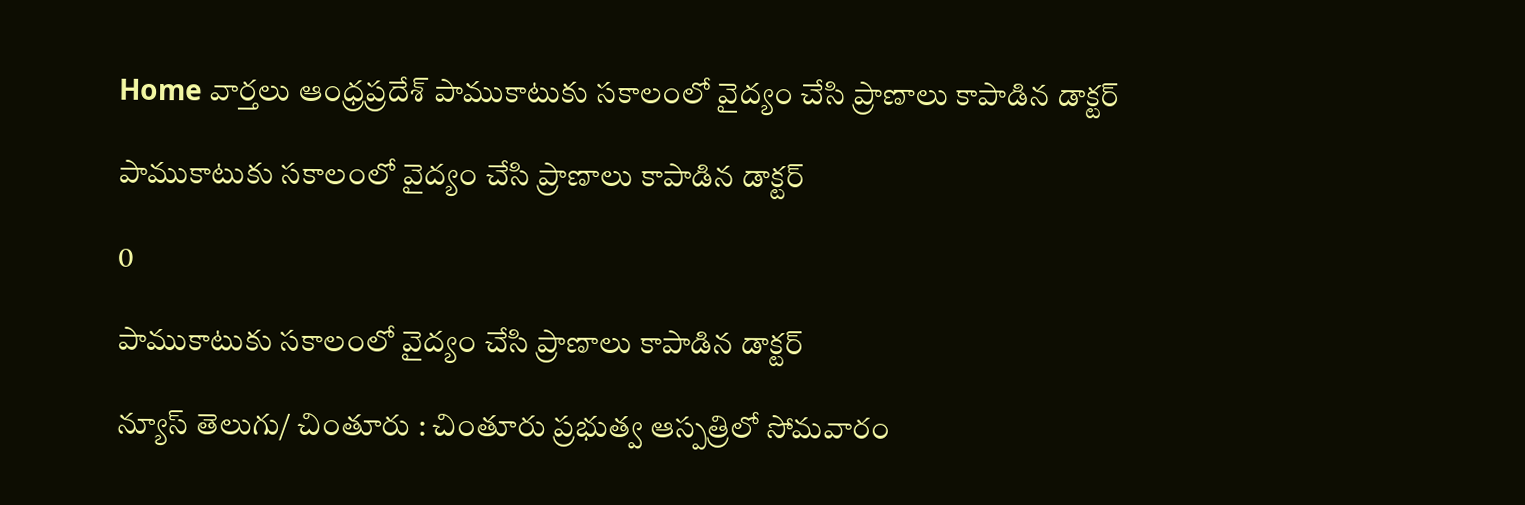Home వార్తలు ఆంధ్రప్రదేశ్‌ పాముకాటుకు సకాలంలో వైద్యం చేసి ప్రాణాలు కాపాడిన డాక్టర్

పాముకాటుకు సకాలంలో వైద్యం చేసి ప్రాణాలు కాపాడిన డాక్టర్

0

పాముకాటుకు సకాలంలో వైద్యం చేసి ప్రాణాలు కాపాడిన డాక్టర్

న్యూస్ తెలుగు/ చింతూరు : చింతూరు ప్రభుత్వ ఆస్పత్రిలో సోమవారం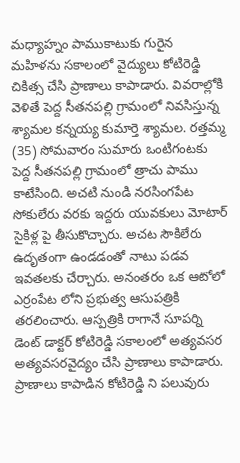మధ్యాహ్నం పాముకాటుకు గురైన మహిళను సకాలంలో వైద్యులు కోటిరెడ్డి చికిత్స చేసి ప్రాణాలు కాపాడారు. వివరాల్లోకి వెళితే పెద్ద సీతనపల్లి గ్రామంలో నివసిస్తున్న శ్యామల కన్నయ్య కుమార్తె శ్యామల. రత్తమ్మ (35) సోమవారం సుమారు ఒంటిగంటకు పెద్ద సీతనపల్లి గ్రామంలో త్రాచు పాము కాటేసింది. అచటి నుండి నరసింగపేట సోకులేరు వరకు ఇద్దరు యువకులు మోటార్ సైకిళ్ల పై తీసుకొచ్చారు. అచట సౌకిలేరు ఉదృతంగా ఉండడంతో నాటు పడవ ఇవతలకు చేర్చారు. అనంతరం ఒక ఆటోలో ఎర్రంపేట లోని ప్రభుత్వ ఆసుపత్రికి తరలించారు. ఆస్పత్రికి రాగానే సూపర్ని డెంట్ డాక్టర్ కోటిరెడ్డి సకాలంలో అత్యవసర అత్యవసరవైద్యం చేసి ప్రాణాలు కాపాడారు. ప్రాణాలు కాపాడిన కోటిరెడ్డి ని పలువురు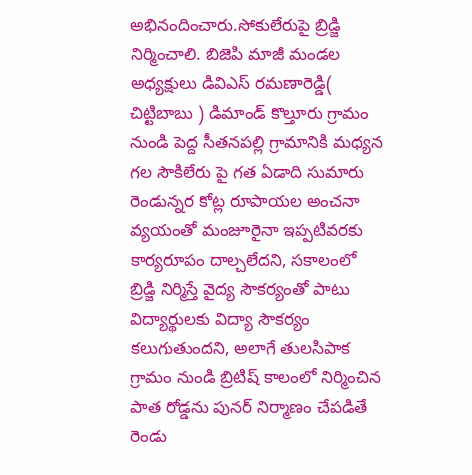అభినందించారు.సోకులేరుపై బ్రిడ్జి నిర్మించాలి. బిజెపి మాజీ మండల అధ్యక్షులు డివిఎస్ రమణారెడ్డి( చిట్టిబాబు ) డిమాండ్ కొల్తూరు గ్రామం నుండి పెద్ద సీతనపల్లి గ్రామానికి మధ్యన గల సౌకిలేరు పై గత ఏడాది సుమారు రెండున్నర కోట్ల రూపాయల అంచనా వ్యయంతో మంజూరైనా ఇప్పటివరకు కార్యరూపం దాల్చలేదని, సకాలంలో బ్రిడ్జి నిర్మిస్తే వైద్య సౌకర్యంతో పాటు విద్యార్థులకు విద్యా సౌకర్యం కలుగుతుందని, అలాగే తులసిపాక గ్రామం నుండి బ్రిటిష్ కాలంలో నిర్మించిన పాత రోడ్డను పునర్ నిర్మాణం చేపడితే రెండు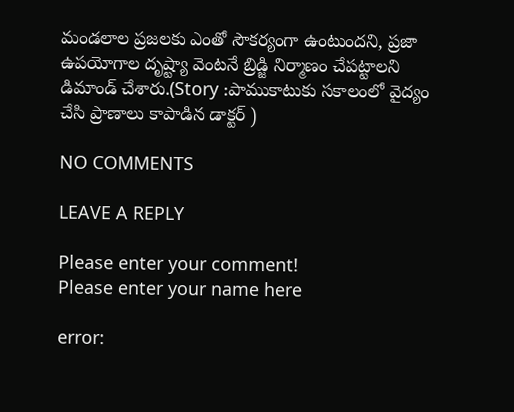మండలాల ప్రజలకు ఎంతో సౌకర్యంగా ఉంటుందని, ప్రజా ఉపయోగాల దృష్ట్యా వెంటనే బ్రిడ్జి నిర్మాణం చేపట్టాలని డిమాండ్ చేశారు.(Story :పాముకాటుకు సకాలంలో వైద్యం చేసి ప్రాణాలు కాపాడిన డాక్టర్ )

NO COMMENTS

LEAVE A REPLY

Please enter your comment!
Please enter your name here

error: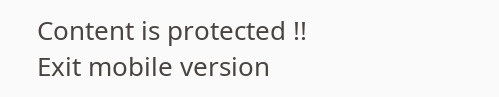Content is protected !!
Exit mobile version